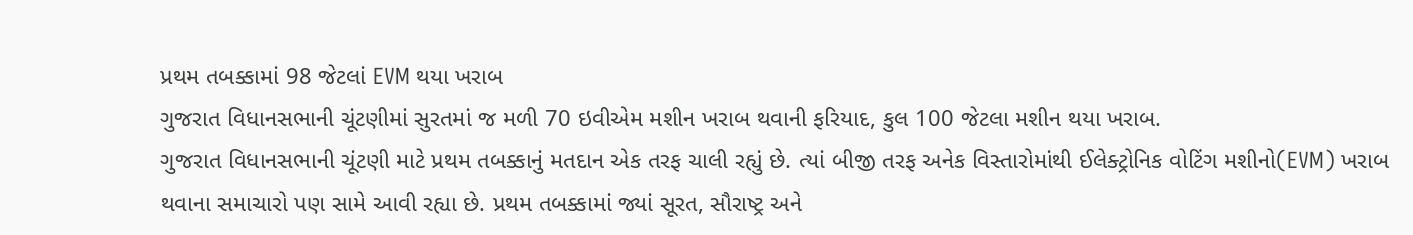પ્રથમ તબક્કામાં 98 જેટલાં EVM થયા ખરાબ
ગુજરાત વિધાનસભાની ચૂંટણીમાં સુરતમાં જ મળી 70 ઇવીએમ મશીન ખરાબ થવાની ફરિયાદ, કુલ 100 જેટલા મશીન થયા ખરાબ.
ગુજરાત વિધાનસભાની ચૂંટણી માટે પ્રથમ તબક્કાનું મતદાન એક તરફ ચાલી રહ્યું છે. ત્યાં બીજી તરફ અનેક વિસ્તારોમાંથી ઈલેક્ટ્રોનિક વોટિંગ મશીનો(EVM) ખરાબ થવાના સમાચારો પણ સામે આવી રહ્યા છે. પ્રથમ તબક્કામાં જ્યાં સૂરત, સૌરાષ્ટ્ર અને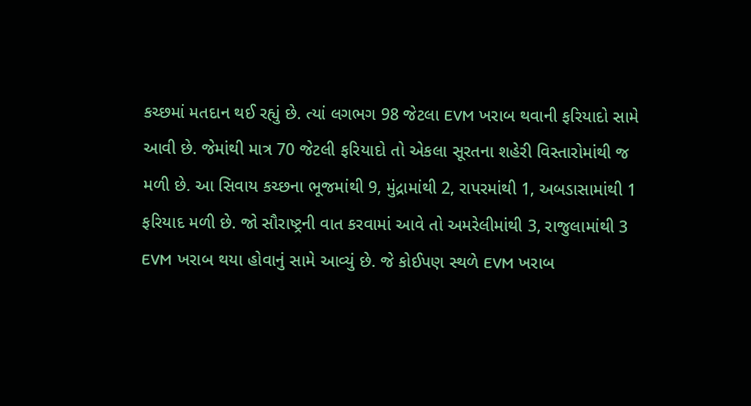કચ્છમાં મતદાન થઈ રહ્યું છે. ત્યાં લગભગ 98 જેટલા EVM ખરાબ થવાની ફરિયાદો સામે આવી છે. જેમાંથી માત્ર 70 જેટલી ફરિયાદો તો એકલા સૂરતના શહેરી વિસ્તારોમાંથી જ મળી છે. આ સિવાય કચ્છના ભૂજમાંથી 9, મુંદ્રામાંથી 2, રાપરમાંથી 1, અબડાસામાંથી 1 ફરિયાદ મળી છે. જો સૌરાષ્ટ્રની વાત કરવામાં આવે તો અમરેલીમાંથી 3, રાજુલામાંથી 3 EVM ખરાબ થયા હોવાનું સામે આવ્યું છે. જે કોઈપણ સ્થળે EVM ખરાબ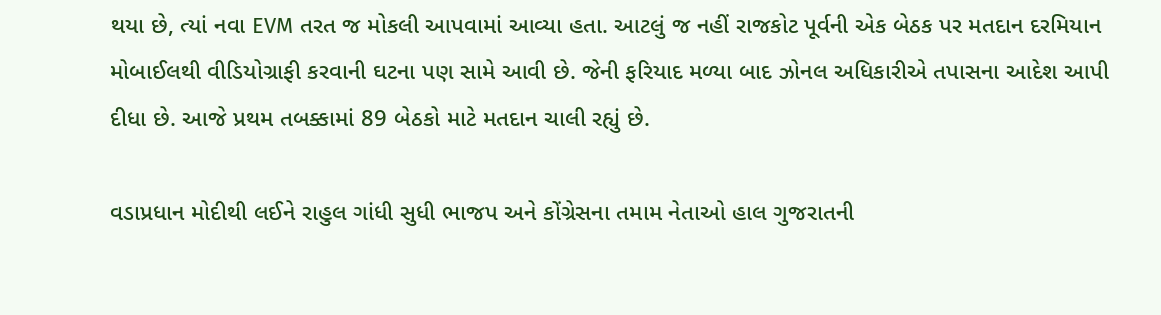થયા છે, ત્યાં નવા EVM તરત જ મોકલી આપવામાં આવ્યા હતા. આટલું જ નહીં રાજકોટ પૂર્વની એક બેઠક પર મતદાન દરમિયાન મોબાઈલથી વીડિયોગ્રાફી કરવાની ઘટના પણ સામે આવી છે. જેની ફરિયાદ મળ્યા બાદ ઝોનલ અધિકારીએ તપાસના આદેશ આપી દીધા છે. આજે પ્રથમ તબક્કામાં 89 બેઠકો માટે મતદાન ચાલી રહ્યું છે.

વડાપ્રધાન મોદીથી લઈને રાહુલ ગાંધી સુધી ભાજપ અને કોંગ્રેસના તમામ નેતાઓ હાલ ગુજરાતની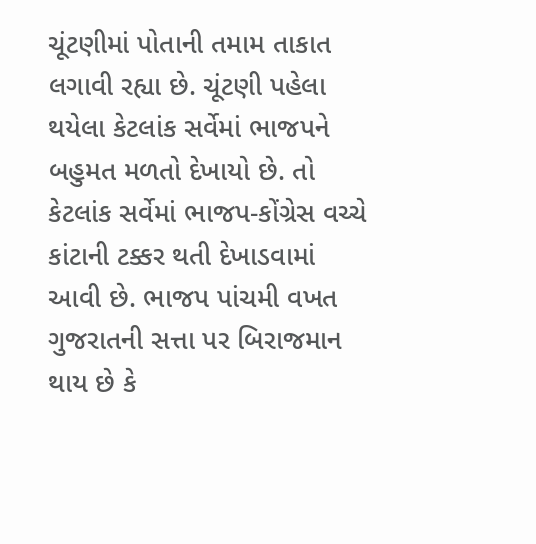ચૂંટણીમાં પોતાની તમામ તાકાત લગાવી રહ્યા છે. ચૂંટણી પહેલા થયેલા કેટલાંક સર્વેમાં ભાજપને બહુમત મળતો દેખાયો છે. તો કેટલાંક સર્વેમાં ભાજપ-કોંગ્રેસ વચ્ચે કાંટાની ટક્કર થતી દેખાડવામાં આવી છે. ભાજપ પાંચમી વખત ગુજરાતની સત્તા પર બિરાજમાન થાય છે કે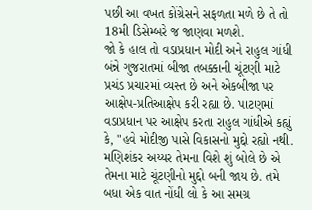પછી આ વખત કોંગ્રેસને સફળતા મળે છે તે તો 18મી ડિસેમ્બરે જ જાણવા મળશે.
જો કે હાલ તો વડાપ્રધાન મોદી અને રાહુલ ગાંધી બંન્ને ગુજરાતમાં બીજા તબક્કાની ચૂંટણી માટે પ્રચંડ પ્રચારમાં વ્યસ્ત છે અને એકબીજા પર આક્ષેપ-પ્રતિઆક્ષેપ કરી રહ્યા છે. પાટણમાં વડાપ્રધાન પર આક્ષેપ કરતા રાહુલ ગાંધીએ કહ્યું કે, "હવે મોદીજી પાસે વિકાસનો મુદ્દો રહ્યો નથી. મણિશંકર અય્યર તેમના વિશે શું બોલે છે એ તેમના માટે ચૂંટણીનો મુદ્દો બની જાય છે. તમે બધા એક વાત નોંધી લો કે આ સમગ્ર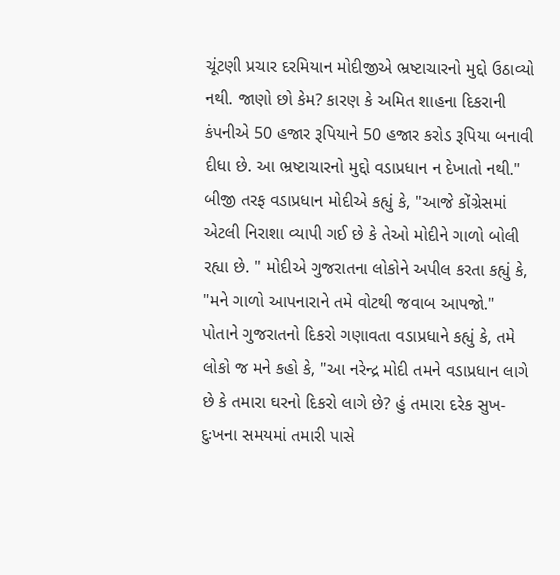ચૂંટણી પ્રચાર દરમિયાન મોદીજીએ ભ્રષ્ટાચારનો મુદ્દો ઉઠાવ્યો નથી. જાણો છો કેમ? કારણ કે અમિત શાહના દિકરાની કંપનીએ 50 હજાર રૂપિયાને 50 હજાર કરોડ રૂપિયા બનાવી દીધા છે. આ ભ્રષ્ટાચારનો મુદ્દો વડાપ્રધાન ન દેખાતો નથી."
બીજી તરફ વડાપ્રધાન મોદીએ કહ્યું કે, "આજે કોંગ્રેસમાં એટલી નિરાશા વ્યાપી ગઈ છે કે તેઓ મોદીને ગાળો બોલી રહ્યા છે. " મોદીએ ગુજરાતના લોકોને અપીલ કરતા કહ્યું કે, "મને ગાળો આપનારાને તમે વોટથી જવાબ આપજો." પોતાને ગુજરાતનો દિકરો ગણાવતા વડાપ્રધાને કહ્યું કે, તમે લોકો જ મને કહો કે, "આ નરેન્દ્ર મોદી તમને વડાપ્રધાન લાગે છે કે તમારા ઘરનો દિકરો લાગે છે? હું તમારા દરેક સુખ- દુઃખના સમયમાં તમારી પાસે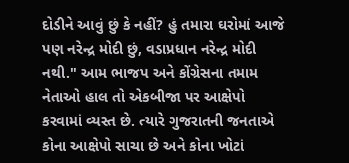દોડીને આવું છું કે નહીં? હું તમારા ઘરોમાં આજે પણ નરેન્દ્ર મોદી છું, વડાપ્રધાન નરેન્દ્ર મોદી નથી." આમ ભાજપ અને કોંગ્રેસના તમામ નેતાઓ હાલ તો એકબીજા પર આક્ષેપો કરવામાં વ્યસ્ત છે. ત્યારે ગુજરાતની જનતાએ કોના આક્ષેપો સાચા છે અને કોના ખોટાં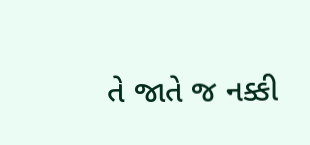તે જાતે જ નક્કી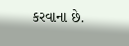કરવાના છે.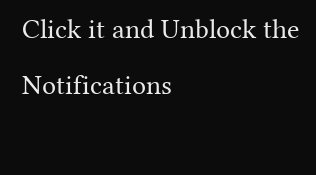Click it and Unblock the Notifications